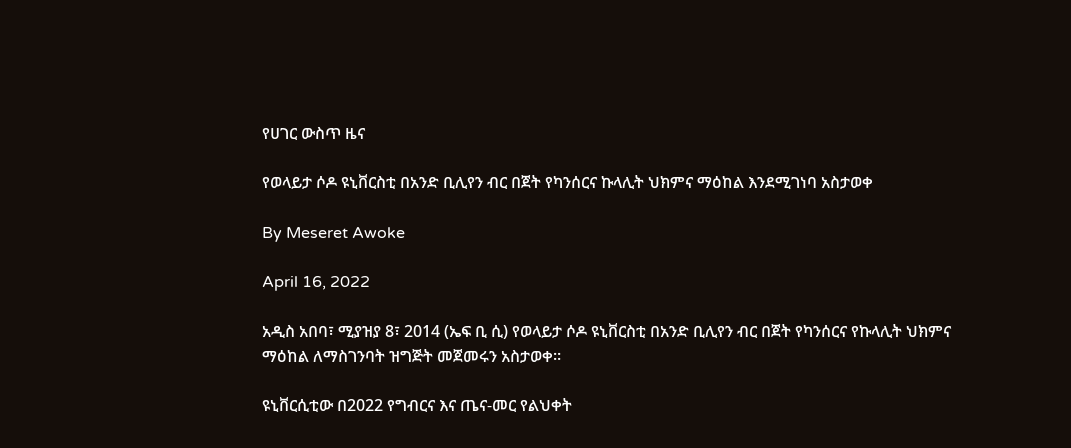የሀገር ውስጥ ዜና

የወላይታ ሶዶ ዩኒቨርስቲ በአንድ ቢሊየን ብር በጀት የካንሰርና ኩላሊት ህክምና ማዕከል እንደሚገነባ አስታወቀ

By Meseret Awoke

April 16, 2022

አዲስ አበባ፣ ሚያዝያ 8፣ 2014 (ኤፍ ቢ ሲ) የወላይታ ሶዶ ዩኒቨርስቲ በአንድ ቢሊየን ብር በጀት የካንሰርና የኩላሊት ህክምና ማዕከል ለማስገንባት ዝግጅት መጀመሩን አስታወቀ።

ዩኒቨርሲቲው በ2022 የግብርና እና ጤና-መር የልህቀት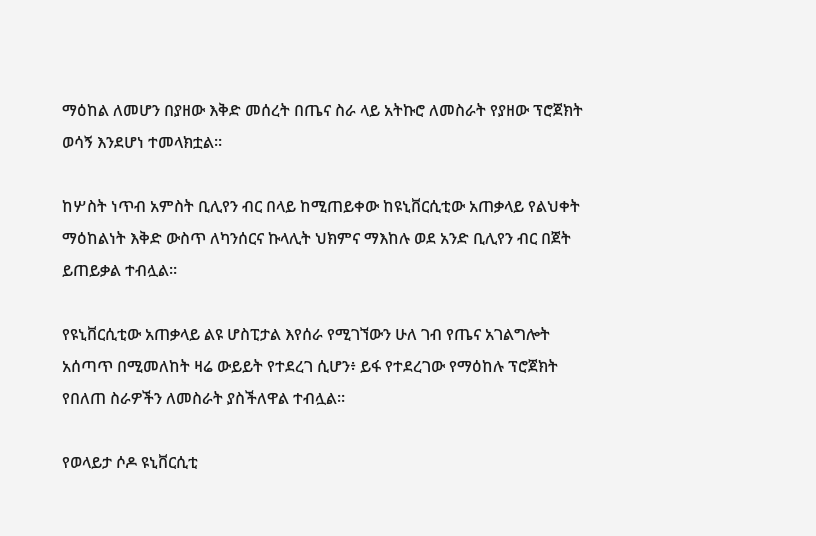ማዕከል ለመሆን በያዘው እቅድ መሰረት በጤና ስራ ላይ አትኩሮ ለመስራት የያዘው ፕሮጀክት ወሳኝ እንደሆነ ተመላክቷል።

ከሦስት ነጥብ አምስት ቢሊየን ብር በላይ ከሚጠይቀው ከዩኒቨርሲቲው አጠቃላይ የልህቀት ማዕከልነት እቅድ ውስጥ ለካንሰርና ኩላሊት ህክምና ማእከሉ ወደ አንድ ቢሊየን ብር በጀት ይጠይቃል ተብሏል።

የዩኒቨርሲቲው አጠቃላይ ልዩ ሆስፒታል እየሰራ የሚገኘውን ሁለ ገብ የጤና አገልግሎት አሰጣጥ በሚመለከት ዛሬ ውይይት የተደረገ ሲሆን፥ ይፋ የተደረገው የማዕከሉ ፕሮጀክት የበለጠ ስራዎችን ለመስራት ያስችለዋል ተብሏል።

የወላይታ ሶዶ ዩኒቨርሲቲ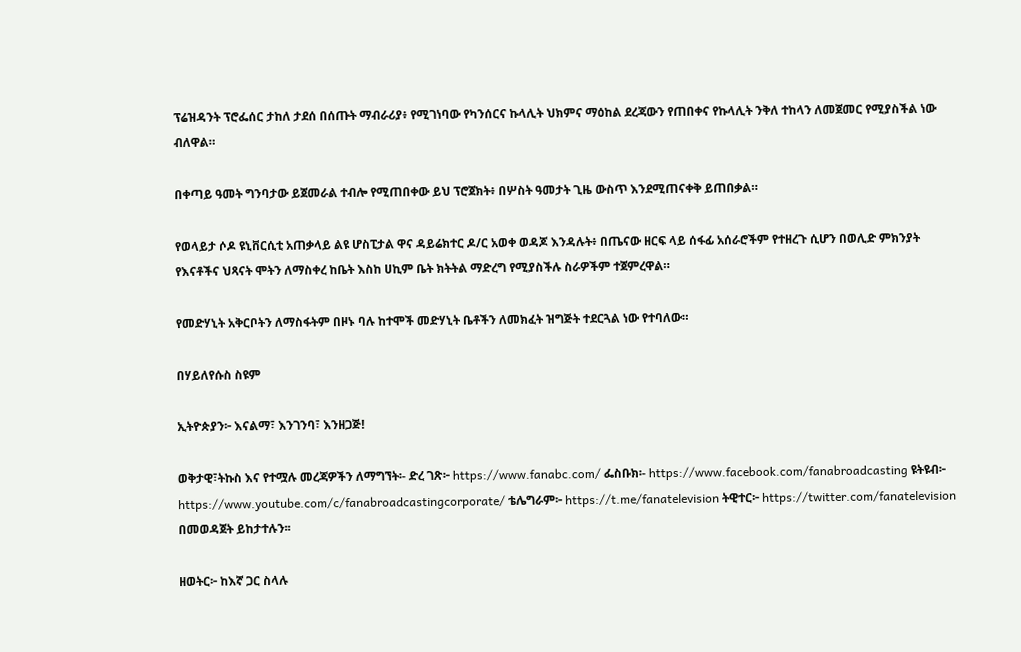ፕሬዝዳንት ፕሮፌሰር ታከለ ታደሰ በሰጡት ማብራሪያ፥ የሚገነባው የካንሰርና ኩላሊት ህክምና ማዕከል ደረጃውን የጠበቀና የኩላሊት ንቅለ ተከላን ለመጀመር የሚያስችል ነው ብለዋል።

በቀጣይ ዓመት ግንባታው ይጀመራል ተብሎ የሚጠበቀው ይህ ፕሮጀክት፥ በሦስት ዓመታት ጊዜ ውስጥ እንደሚጠናቀቅ ይጠበቃል።

የወላይታ ሶዶ ዩኒቨርሲቲ አጠቃላይ ልዩ ሆስፒታል ዋና ዳይሬክተር ዶ/ር አወቀ ወዳጆ እንዳሉት፥ በጤናው ዘርፍ ላይ ሰፋፊ አሰራሮችም የተዘረጉ ሲሆን በወሊድ ምክንያት የእናቶችና ህጻናት ሞትን ለማስቀረ ከቤት እስከ ሀኪም ቤት ክትትል ማድረግ የሚያስችሉ ስራዎችም ተጀምረዋል።

የመድሃኒት አቅርቦትን ለማስፋትም በዞኑ ባሉ ከተሞች መድሃኒት ቤቶችን ለመክፈት ዝግጅት ተደርጓል ነው የተባለው።

በሃይለየሱስ ስዩም

ኢትዮጵያን፦ እናልማ፣ እንገንባ፣ እንዘጋጅ!

ወቅታዊ፣ትኩስ እና የተሟሉ መረጃዎችን ለማግኘት፡- ድረ ገጽ፦ https://www.fanabc.com/ ፌስቡክ፡- https://www.facebook.com/fanabroadcasting ዩትዩብ፦ https://www.youtube.com/c/fanabroadcastingcorporate/ ቴሌግራም፦ https://t.me/fanatelevision ትዊተር፦ https://twitter.com/fanatelevision በመወዳጀት ይከታተሉን፡፡

ዘወትር፦ ከእኛ ጋር ስላሉ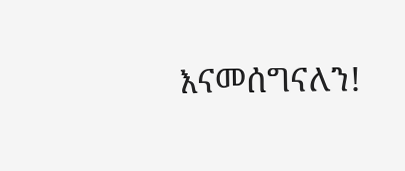እናመሰግናለን!